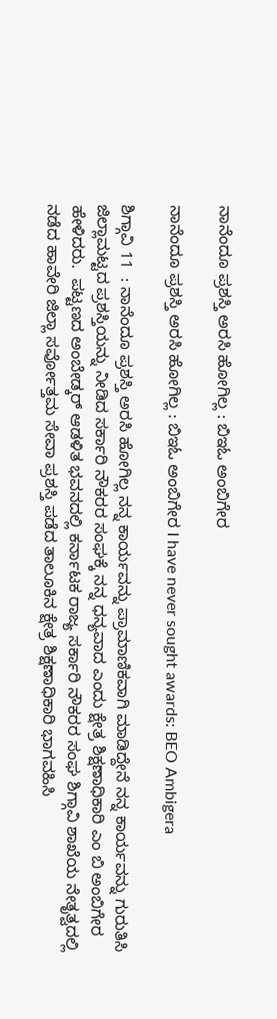ನಾನೆಂದೂ ಪ್ರಶಸ್ತಿ ಅರಸಿ ಹೋಗಿಲ್ಲ : ಬಿಇಓ ಅಂಬಿಗೇರ

ನಾನೆಂದೂ ಪ್ರಶಸ್ತಿ ಅರಸಿ ಹೋಗಿಲ್ಲ : ಬಿಇಓ ಅಂಬಿಗೇರ I have never sought awards: BEO Ambigera

ಶಿಗ್ಗಾವಿ 11  : ನಾನೆಂದೂ ಪ್ರಶಸ್ತಿ ಅರಸಿ ಹೋಗಿಲ್ಲ ನನ್ನ ಕಾರ್ಯವನ್ನು ಪ್ರಾಮಾಣಿಕವಾಗಿ ಮಾಡಿದ್ದೇನೆ ನನ್ನ ಕಾರ್ಯವನ್ನು ಗುರುತಿಸಿ ಜಿಲ್ಲಾಮಟ್ಟದ ಪ್ರಶಸ್ತಿಯನ್ನು ನೀಡಿದ ಸರ್ಕಾರಿ ನೌಕರರ ಸಂಘಕ್ಕೆ ನನ್ನ ಧನ್ಯವಾದ ಎಂದು ಕ್ಷೇತ್ರ ಶಿಕ್ಷಣಾಧಿಕಾರಿ ಎಂ ಬಿ ಅಂಬಿಗೇರ ಹೇಳಿದರು.  ಪಟ್ಟಣದ ಅಂಬೇಡ್ಕರ್ ಆಡಳಿತ ಭವನದಲ್ಲಿ ಕರ್ನಾಟಕ ರಾಜ್ಯ ಸರ್ಕಾರಿ ನೌಕರರ ಸಂಘ ಶಿಗ್ಗಾವಿ ಶಾಖೆಯ ನೇತೃತ್ವದಲ್ಲಿ ನಡೆದ ಹಾವೇರಿ ಜಿಲ್ಲಾ ಸರ್ವೋತ್ತಮ ಸೇವಾ ಪ್ರಶಸ್ತಿ ಪಡೆದ ತಾಲೂಕಿನ ಕ್ಷೇತ್ರ ಶಿಕ್ಷಣಾಧಿಕಾರಿ ಭಾಗವಹಿಸಿ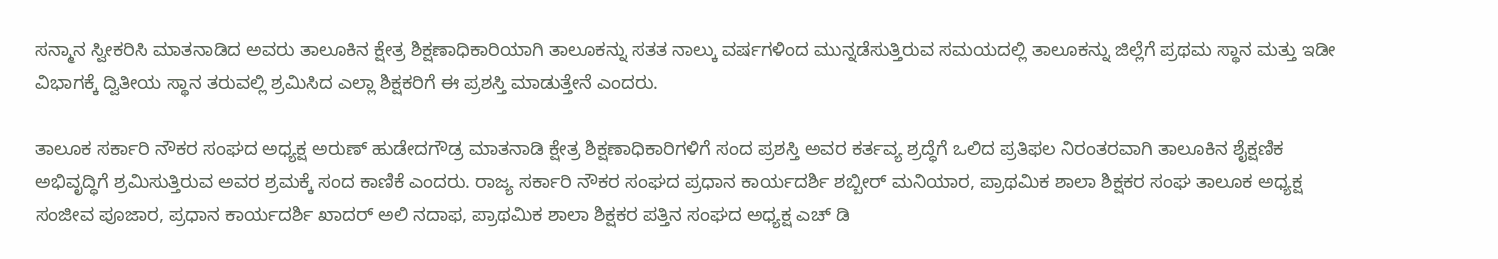ಸನ್ಮಾನ ಸ್ವೀಕರಿಸಿ ಮಾತನಾಡಿದ ಅವರು ತಾಲೂಕಿನ ಕ್ಷೇತ್ರ ಶಿಕ್ಷಣಾಧಿಕಾರಿಯಾಗಿ ತಾಲೂಕನ್ನು ಸತತ ನಾಲ್ಕು ವರ್ಷಗಳಿಂದ ಮುನ್ನಡೆಸುತ್ತಿರುವ ಸಮಯದಲ್ಲಿ ತಾಲೂಕನ್ನು ಜಿಲ್ಲೆಗೆ ಪ್ರಥಮ ಸ್ಥಾನ ಮತ್ತು ಇಡೀ ವಿಭಾಗಕ್ಕೆ ದ್ವಿತೀಯ ಸ್ಥಾನ ತರುವಲ್ಲಿ ಶ್ರಮಿಸಿದ ಎಲ್ಲಾ ಶಿಕ್ಷಕರಿಗೆ ಈ ಪ್ರಶಸ್ತಿ ಮಾಡುತ್ತೇನೆ ಎಂದರು.

ತಾಲೂಕ ಸರ್ಕಾರಿ ನೌಕರ ಸಂಘದ ಅಧ್ಯಕ್ಷ ಅರುಣ್ ಹುಡೇದಗೌಡ್ರ ಮಾತನಾಡಿ ಕ್ಷೇತ್ರ ಶಿಕ್ಷಣಾಧಿಕಾರಿಗಳಿಗೆ ಸಂದ ಪ್ರಶಸ್ತಿ ಅವರ ಕರ್ತವ್ಯ ಶ್ರದ್ಧೆಗೆ ಒಲಿದ ಪ್ರತಿಫಲ ನಿರಂತರವಾಗಿ ತಾಲೂಕಿನ ಶೈಕ್ಷಣಿಕ ಅಭಿವೃದ್ಧಿಗೆ ಶ್ರಮಿಸುತ್ತಿರುವ ಅವರ ಶ್ರಮಕ್ಕೆ ಸಂದ ಕಾಣಿಕೆ ಎಂದರು. ರಾಜ್ಯ ಸರ್ಕಾರಿ ನೌಕರ ಸಂಘದ ಪ್ರಧಾನ ಕಾರ್ಯದರ್ಶಿ ಶಬ್ಬೀರ್ ಮನಿಯಾರ, ಪ್ರಾಥಮಿಕ ಶಾಲಾ ಶಿಕ್ಷಕರ ಸಂಘ ತಾಲೂಕ ಅಧ್ಯಕ್ಷ ಸಂಜೀವ ಪೂಜಾರ, ಪ್ರಧಾನ ಕಾರ್ಯದರ್ಶಿ ಖಾದರ್ ಅಲಿ ನದಾಫ, ಪ್ರಾಥಮಿಕ ಶಾಲಾ ಶಿಕ್ಷಕರ ಪತ್ತಿನ ಸಂಘದ ಅಧ್ಯಕ್ಷ ಎಚ್ ಡಿ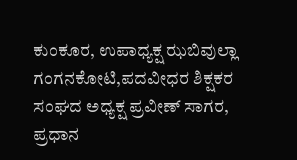ಕುಂಕೂರ, ಉಪಾಧ್ಯಕ್ಷ ಝಬಿವುಲ್ಲಾ ಗಂಗನಕೋಟಿ,ಪದವೀಧರ ಶಿಕ್ಷಕರ ಸಂಘದ ಅಧ್ಯಕ್ಷ ಪ್ರವೀಣ್ ಸಾಗರ, ಪ್ರಧಾನ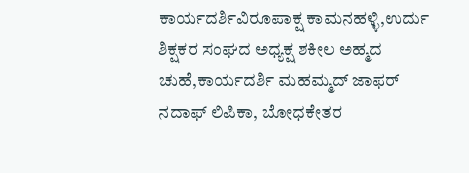ಕಾರ್ಯದರ್ಶಿವಿರೂಪಾಕ್ಷ ಕಾಮನಹಳ್ಳಿ,ಉರ್ದು ಶಿಕ್ಷಕರ ಸಂಘದ ಅಧ್ಯಕ್ಷ ಶಕೀಲ ಅಹ್ಮದ ಚುಹೆ,ಕಾರ್ಯದರ್ಶಿ ಮಹಮ್ಮದ್ ಜಾಫರ್ ನದಾಫ್‌ ಲಿಪಿಕಾ, ಬೋಧಕೇತರ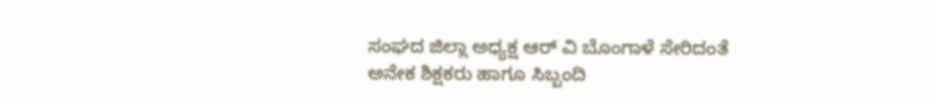ಸಂಘದ ಜಿಲ್ಲಾ ಅಧ್ಯಕ್ಷ ಆರ್ ವಿ ಬೊಂಗಾಳೆ ಸೇರಿದಂತೆ ಅನೇಕ ಶಿಕ್ಷಕರು ಹಾಗೂ ಸಿಬ್ಬಂದಿ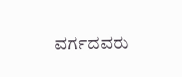ವರ್ಗದವರು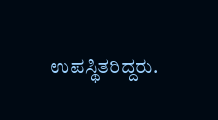ಉಪಸ್ಥಿತರಿದ್ದರು.